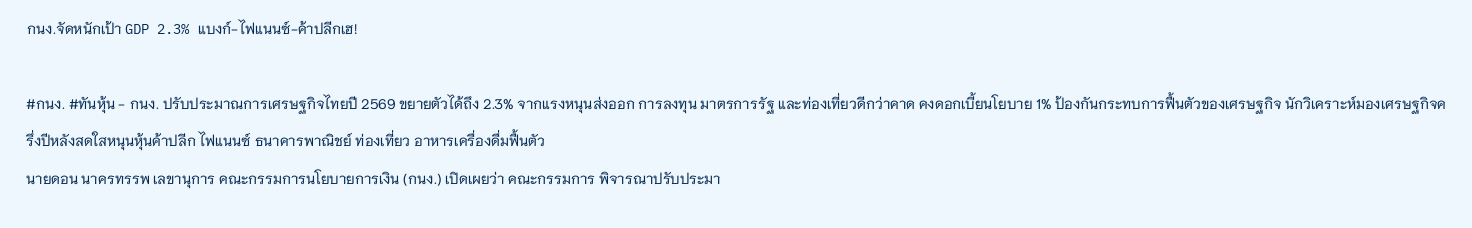กนง.จัดหนักเป้า GDP 2.3% แบงก์-ไฟแนนซ์-ค้าปลีกเฮ!

#กนง. #ทันหุ้น - กนง. ปรับประมาณการเศรษฐกิจไทยปี 2569 ขยายตัวได้ถึง 2.3% จากแรงหนุนส่งออก การลงทุน มาตรการรัฐ และท่องเที่ยวดีกว่าคาด คงดอกเบี้ยนโยบาย 1% ป้องกันกระทบการฟื้นตัวของเศรษฐกิจ นักวิเคราะห์มองเศรษฐกิจครึ่งปีหลังสดใสหนุนหุ้นค้าปลีก ไฟแนนซ์ ธนาคารพาณิชย์ ท่องเที่ยว อาหารเครื่องดื่มฟื้นตัว
นายดอน นาครทรรพ เลขานุการ คณะกรรมการนโยบายการเงิน (กนง.) เปิดเผยว่า คณะกรรมการ พิจารณาปรับประมา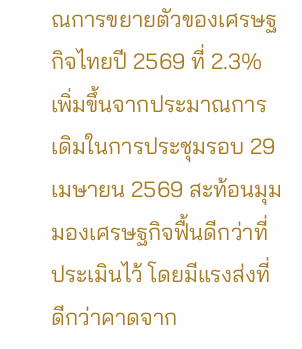ณการขยายตัวของเศรษฐกิจไทยปี 2569 ที่ 2.3% เพิ่มขึ้นจากประมาณการเดิมในการประชุมรอบ 29 เมษายน 2569 สะท้อนมุมมองเศรษฐกิจฟื้นดีกว่าที่ประเมินไว้ โดยมีแรงส่งที่ดีกว่าคาดจาก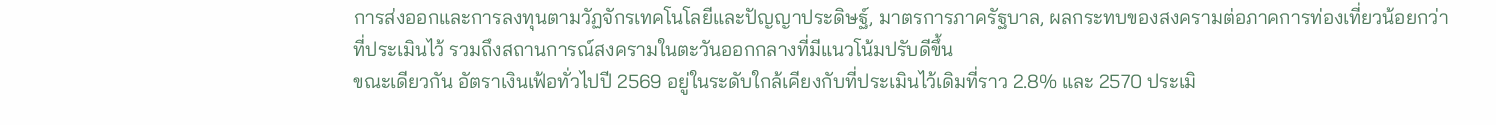การส่งออกและการลงทุนตามวัฏจักรเทคโนโลยีและปัญญาประดิษฐ์, มาตรการภาครัฐบาล, ผลกระทบของสงครามต่อภาคการท่องเที่ยวน้อยกว่าที่ประเมินไว้ รวมถึงสถานการณ์สงครามในตะวันออกกลางที่มีแนวโน้มปรับดีขึ้น
ขณะเดียวกัน อัตราเงินเฟ้อทั่วไปปี 2569 อยู่ในระดับใกล้เคียงกับที่ประเมินไว้เดิมที่ราว 2.8% และ 2570 ประเมิ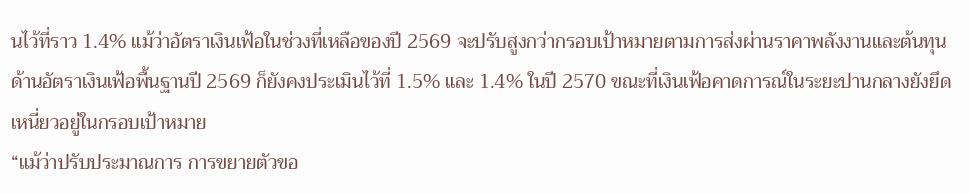นไว้ที่ราว 1.4% แม้ว่าอัตราเงินเฟ้อในช่วงที่เหลือของปี 2569 จะปรับสูงกว่ากรอบเป้าหมายตามการส่งผ่านราคาพลังงานและต้นทุน ด้านอัตราเงินเฟ้อพื้นฐานปี 2569 ก็ยังคงประเมินไว้ที่ 1.5% และ 1.4% ในปี 2570 ขณะที่เงินเฟ้อคาดการณ์ในระยะปานกลางยังยึดเหนี่ยวอยู่ในกรอบเป้าหมาย
“แม้ว่าปรับประมาณการ การขยายตัวขอ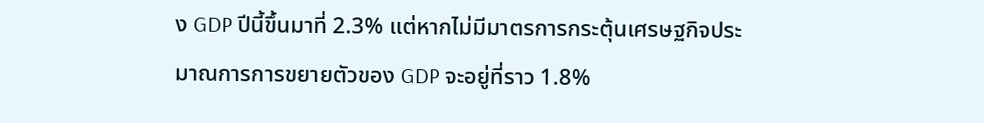ง GDP ปีนี้ขึ้นมาที่ 2.3% แต่หากไม่มีมาตรการกระตุ้นเศรษฐกิจประมาณการการขยายตัวของ GDP จะอยู่ที่ราว 1.8%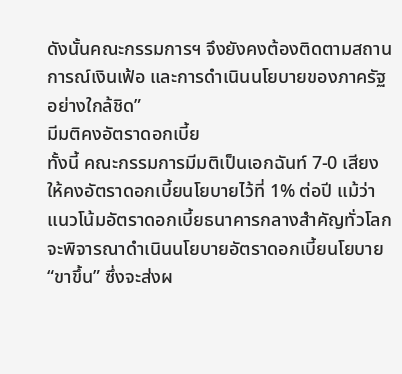ดังนั้นคณะกรรมการฯ จึงยังคงต้องติดตามสถานการณ์เงินเฟ้อ และการดำเนินนโยบายของภาครัฐอย่างใกล้ชิด”
มีมติคงอัตราดอกเบี้ย
ทั้งนี้ คณะกรรมการมีมติเป็นเอกฉันท์ 7-0 เสียง ให้คงอัตราดอกเบี้ยนโยบายไว้ที่ 1% ต่อปี แม้ว่าแนวโน้มอัตราดอกเบี้ยธนาคารกลางสำคัญทั่วโลกจะพิจารณาดำเนินนโยบายอัตราดอกเบี้ยนโยบาย “ขาขึ้น” ซึ่งจะส่งผ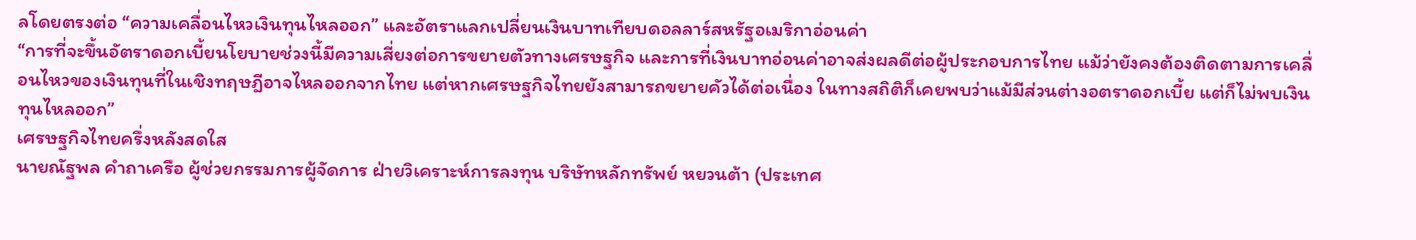ลโดยตรงต่อ “ความเคลื่อนไหวเงินทุนไหลออก” และอัตราแลกเปลี่ยนเงินบาทเทียบดอลลาร์สหรัฐอเมริกาอ่อนค่า
“การที่จะขึ้นอัตราดอกเบี้ยนโยบายช่วงนี้มีความเสี่ยงต่อการขยายตัวทางเศรษฐกิจ และการที่เงินบาทอ่อนค่าอาจส่งผลดีต่อผู้ประกอบการไทย แม้ว่ายังคงต้องติดตามการเคลื่อนไหวของเงินทุนที่ในเชิงทฤษฎีอาจไหลออกจากไทย แต่หากเศรษฐกิจไทยยังสามารถขยายคัวได้ต่อเนื่อง ในทางสถิติก็เคยพบว่าแม้มีส่วนต่างอตราดอกเบี้ย แต่ก็ไม่พบเงินทุนไหลออก”
เศรษฐกิจไทยครึ่งหลังสดใส
นายณัฐพล คำถาเครือ ผู้ช่วยกรรมการผู้จัดการ ฝ่ายวิเคราะห์การลงทุน บริษัทหลักทรัพย์ หยวนต้า (ประเทศ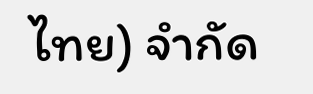ไทย) จำกัด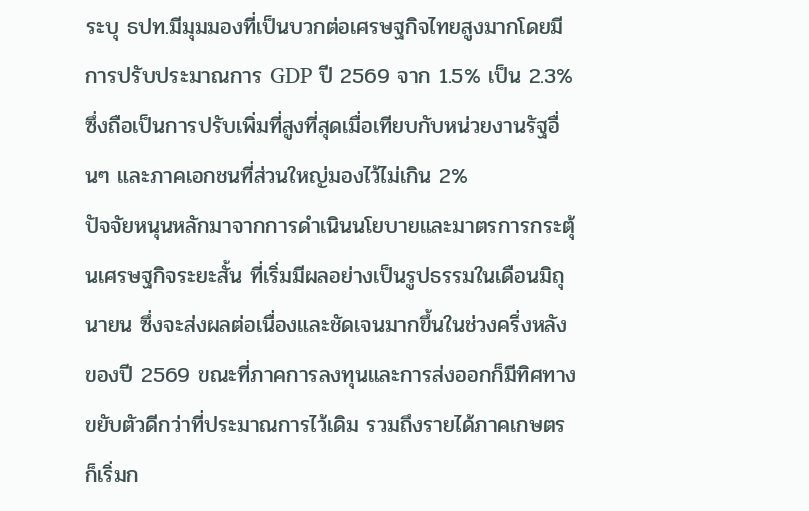ระบุ ธปท.มีมุมมองที่เป็นบวกต่อเศรษฐกิจไทยสูงมากโดยมีการปรับประมาณการ GDP ปี 2569 จาก 1.5% เป็น 2.3% ซึ่งถือเป็นการปรับเพิ่มที่สูงที่สุดเมื่อเทียบกับหน่วยงานรัฐอื่นๆ และภาคเอกชนที่ส่วนใหญ่มองไว้ไม่เกิน 2%
ปัจจัยหนุนหลักมาจากการดำเนินนโยบายและมาตรการกระตุ้นเศรษฐกิจระยะสั้น ที่เริ่มมีผลอย่างเป็นรูปธรรมในเดือนมิถุนายน ซึ่งจะส่งผลต่อเนื่องและชัดเจนมากขึ้นในช่วงครึ่งหลังของปี 2569 ขณะที่ภาคการลงทุนและการส่งออกก็มีทิศทางขยับตัวดีกว่าที่ประมาณการไว้เดิม รวมถึงรายได้ภาคเกษตรก็เริ่มก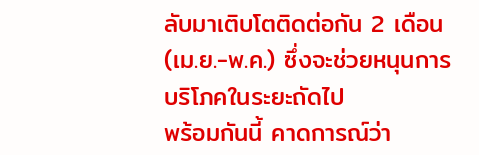ลับมาเติบโตติดต่อกัน 2 เดือน (เม.ย.-พ.ค.) ซึ่งจะช่วยหนุนการบริโภคในระยะถัดไป
พร้อมกันนี้ คาดการณ์ว่า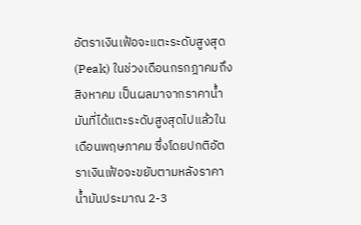อัตราเงินเฟ้อจะแตะระดับสูงสุด (Peak) ในช่วงเดือนกรกฎาคมถึงสิงหาคม เป็นผลมาจากราคาน้ำมันที่ได้แตะระดับสูงสุดไปแล้วในเดือนพฤษภาคม ซึ่งโดยปกติอัตราเงินเฟ้อจะขยับตามหลังราคาน้ำมันประมาณ 2-3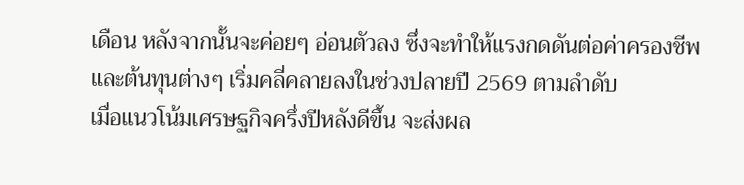เดือน หลังจากนั้นจะค่อยๆ อ่อนตัวลง ซึ่งจะทำให้แรงกดดันต่อค่าครองชีพและต้นทุนต่างๆ เริ่มคลี่คลายลงในช่วงปลายปี 2569 ตามลำดับ
เมื่อแนวโน้มเศรษฐกิจครึ่งปีหลังดีขึ้น จะส่งผล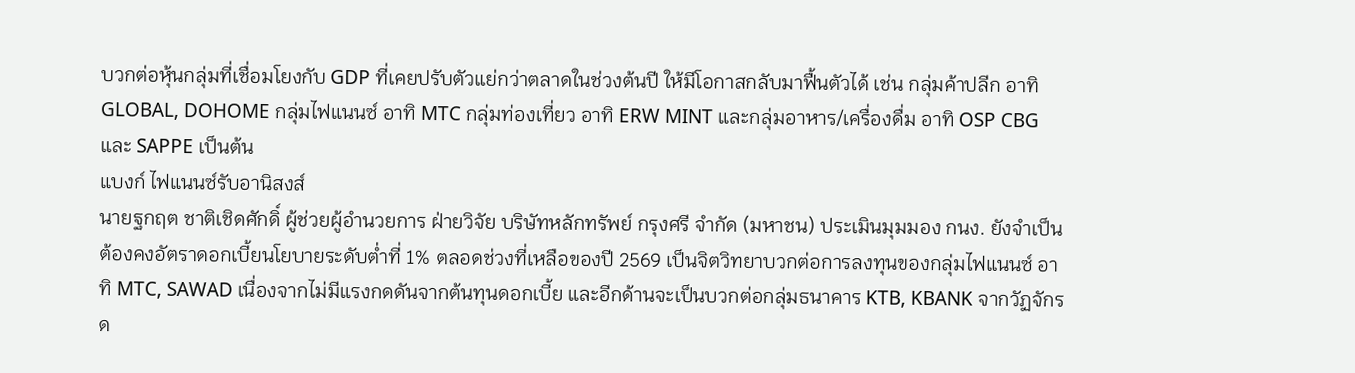บวกต่อหุ้นกลุ่มที่เชื่อมโยงกับ GDP ที่เคยปรับตัวแย่กว่าตลาดในช่วงต้นปี ให้มีโอกาสกลับมาฟื้นตัวได้ เช่น กลุ่มค้าปลีก อาทิ GLOBAL, DOHOME กลุ่มไฟแนนซ์ อาทิ MTC กลุ่มท่องเที่ยว อาทิ ERW MINT และกลุ่มอาหาร/เครื่องดื่ม อาทิ OSP CBG และ SAPPE เป็นต้น
แบงก์ ไฟแนนซ์รับอานิสงส์
นายฐกฤต ชาติเชิดศักดิ์ ผู้ช่วยผู้อำนวยการ ฝ่ายวิจัย บริษัทหลักทรัพย์ กรุงศรี จำกัด (มหาชน) ประเมินมุมมอง กนง. ยังจำเป็นต้องคงอัตราดอกเบี้ยนโยบายระดับต่ำที่ 1% ตลอดช่วงที่เหลือของปี 2569 เป็นจิตวิทยาบวกต่อการลงทุนของกลุ่มไฟแนนซ์ อาทิ MTC, SAWAD เนื่องจากไม่มีแรงกดดันจากต้นทุนดอกเบี้ย และอีกด้านจะเป็นบวกต่อกลุ่มธนาคาร KTB, KBANK จากวัฏจักรด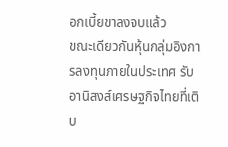อกเบี้ยขาลงจบแล้ว
ขณะเดียวกันหุ้นกลุ่มอิงการลงทุนภายในประเทศ รับอานิสงส์เศรษฐกิจไทยที่เติบ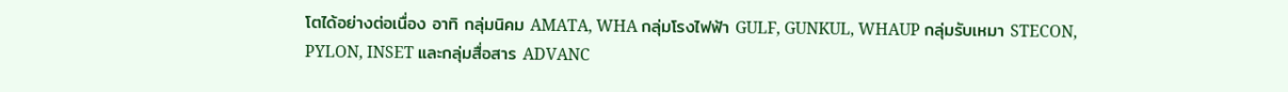โตได้อย่างต่อเนื่อง อาทิ กลุ่มนิคม AMATA, WHA กลุ่มโรงไฟฟ้า GULF, GUNKUL, WHAUP กลุ่มรับเหมา STECON, PYLON, INSET และกลุ่มสื่อสาร ADVANC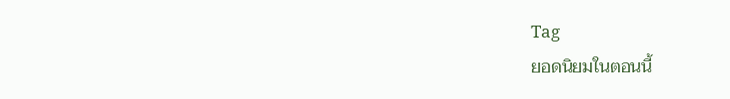Tag
ยอดนิยมในตอนนี้